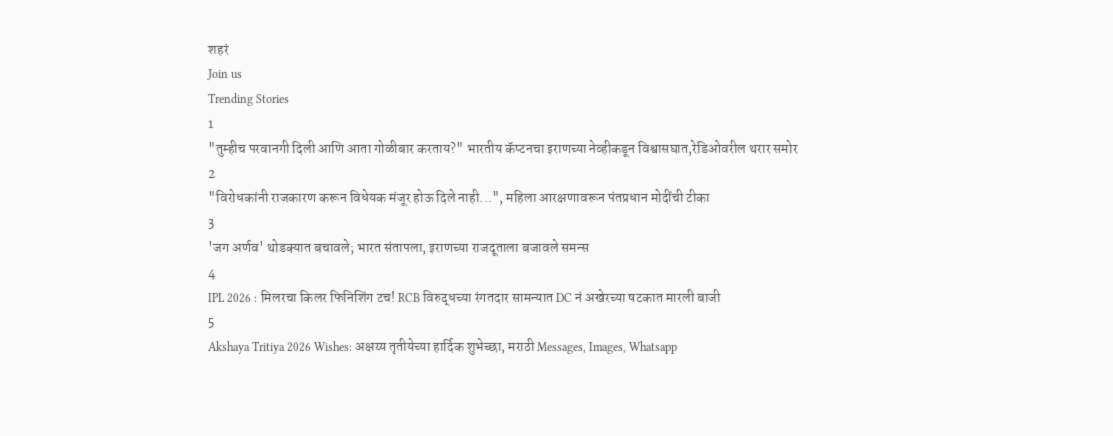शहरं
Join us
Trending Stories
1
"तुम्हीच परवानगी दिली आणि आता गोळीबार करताय?" भारतीय कॅप्टनचा इराणच्या नेव्हीकडून विश्वासघात,रेडिओवरील थरार समोर
2
"विरोधकांनी राजकारण करून विधेयक मंजूर होऊ दिले नाही...", महिला आरक्षणावरून पंतप्रधान मोदींची टीका
3
'जग अर्णव' थोडक्यात बचावले; भारत संतापला, इराणच्या राजदूताला बजावले समन्स
4
IPL 2026 : मिलरचा किलर फिनिशिंग टच! RCB विरुद्धच्या रंगतदार सामन्यात DC नं अखेरच्या षटकात मारली बाजी
5
Akshaya Tritiya 2026 Wishes: अक्षय्य तृतीयेच्या हार्दिक शुभेच्छा, मराठी Messages, Images, Whatsapp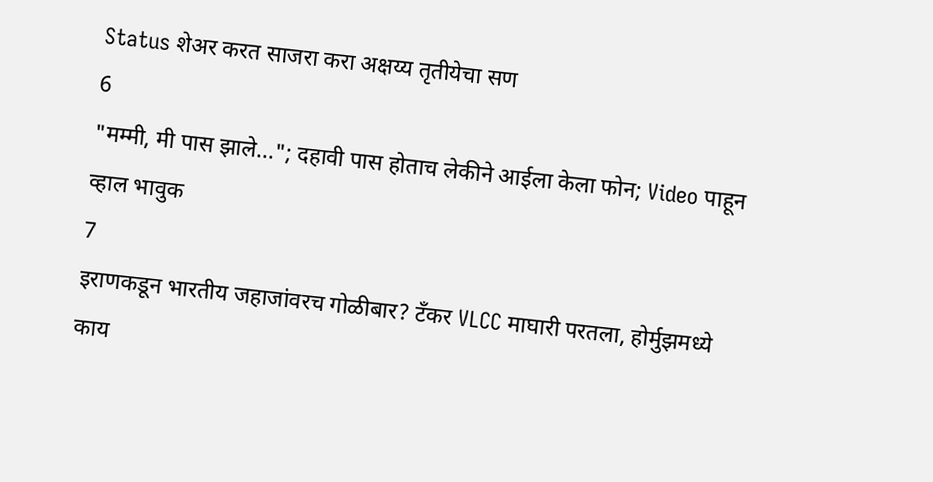Status शेअर करत साजरा करा अक्षय्य तृतीयेचा सण
6
"मम्मी, मी पास झाले..."; दहावी पास होताच लेकीने आईला केला फोन; Video पाहून व्हाल भावुक
7
इराणकडून भारतीय जहाजांवरच गोळीबार? टँकर VLCC माघारी परतला, होर्मुझमध्ये काय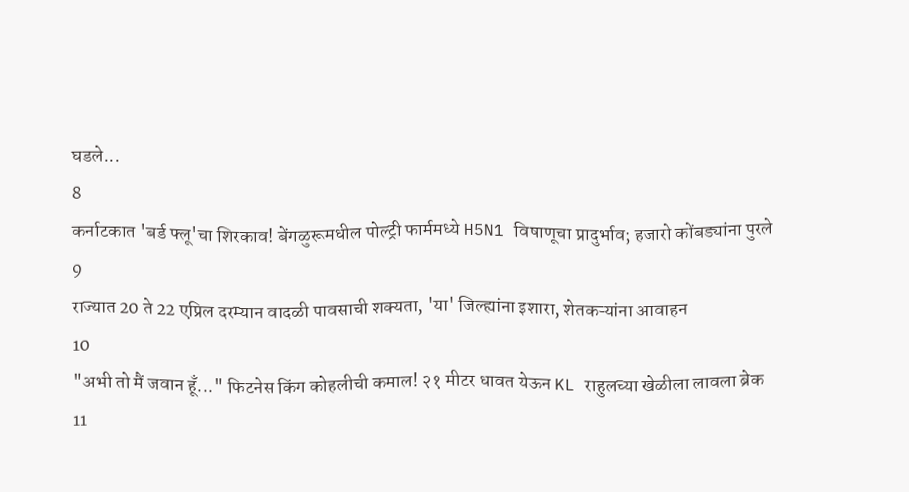घडले...
8
कर्नाटकात 'बर्ड फ्लू'चा शिरकाव! बेंगळुरूमधील पोल्ट्री फार्ममध्ये H5N1 विषाणूचा प्रादुर्भाव; हजारो कोंबड्यांना पुरले
9
राज्यात 20 ते 22 एप्रिल दरम्यान वादळी पावसाची शक्यता, 'या' जिल्ह्यांना इशारा, शेतकऱ्यांना आवाहन
10
"अभी तो मैं जवान हूँ..." फिटनेस किंग कोहलीची कमाल! २१ मीटर धावत येऊन KL राहुलच्या खेळीला लावला ब्रेक
11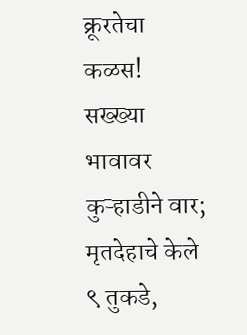क्रूरतेचा कळस! सख्ख्या भावावर कुऱ्हाडीने वार; मृतदेहाचे केले ९ तुकडे,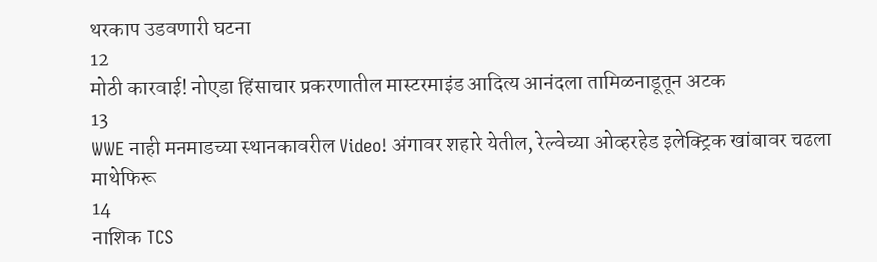थरकाप उडवणारी घटना
12
मोठी कारवाई! नोएडा हिंसाचार प्रकरणातील मास्टरमाइंड आदित्य आनंदला तामिळनाडूतून अटक
13
WWE नाही मनमाडच्या स्थानकावरील Video! अंगावर शहारे येतील, रेल्वेच्या ओव्हरहेड इलेक्ट्रिक खांबावर चढला माथेफिरू
14
नाशिक TCS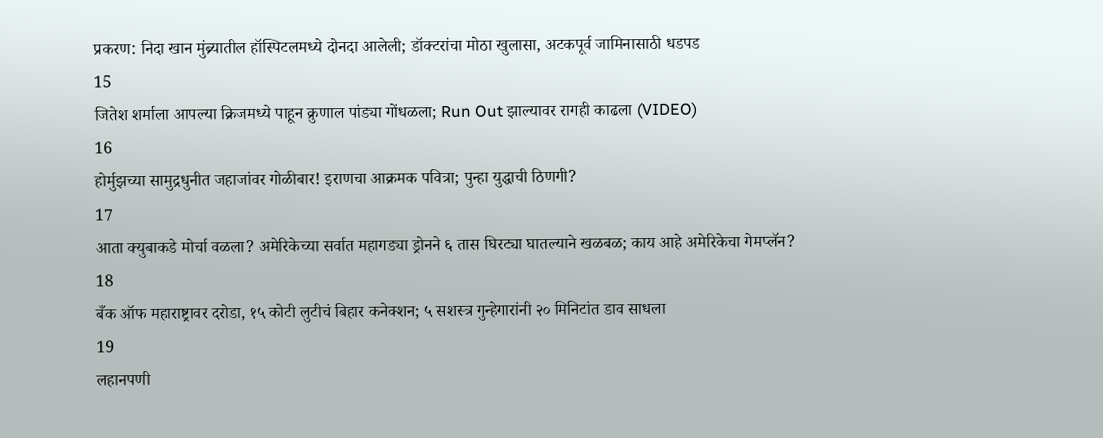प्रकरण: निदा खान मुंब्र्यातील हॉस्पिटलमध्ये दोनदा आलेली; डॉक्टरांचा मोठा खुलासा, अटकपूर्व जामिनासाठी धडपड
15
जितेश शर्माला आपल्या क्रिजमध्ये पाहून क्रुणाल पांड्या गोंधळला; Run Out झाल्यावर रागही काढला (VIDEO)
16
होर्मुझच्या सामुद्रधुनीत जहाजांवर गोळीबार! इराणचा आक्रमक पवित्रा; पुन्हा युद्धाची ठिणगी?
17
आता क्युबाकडे मोर्चा वळला? अमेरिकेच्या सर्वात महागड्या ड्रोनने ६ तास घिरट्या घातल्याने खळबळ; काय आहे अमेरिकेचा गेमप्लॅन?
18
बँक ऑफ महाराष्ट्रावर दरोडा, १५ कोटी लुटीचं बिहार कनेक्शन; ५ सशस्त्र गुन्हेगारांनी २० मिनिटांत डाव साधला
19
लहानपणी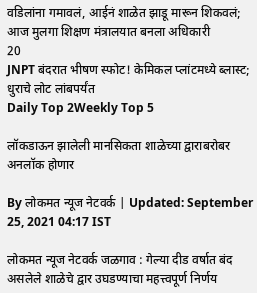वडिलांना गमावलं, आईनं शाळेत झाडू मारून शिकवलं; आज मुलगा शिक्षण मंत्रालयात बनला अधिकारी
20
JNPT बंदरात भीषण स्फोट! केमिकल प्लांटमध्ये ब्लास्ट; धुराचे लोट लांबपर्यंत
Daily Top 2Weekly Top 5

लॉकडाऊन झालेली मानसिकता शाळेच्या द्वाराबरोबर अनलॉक होणार

By लोकमत न्यूज नेटवर्क | Updated: September 25, 2021 04:17 IST

लोकमत न्यूज नेटवर्क जळगाव : गेल्या दीड वर्षात बंद असलेले शाळेचे द्वार उघडण्याचा महत्त्वपूर्ण निर्णय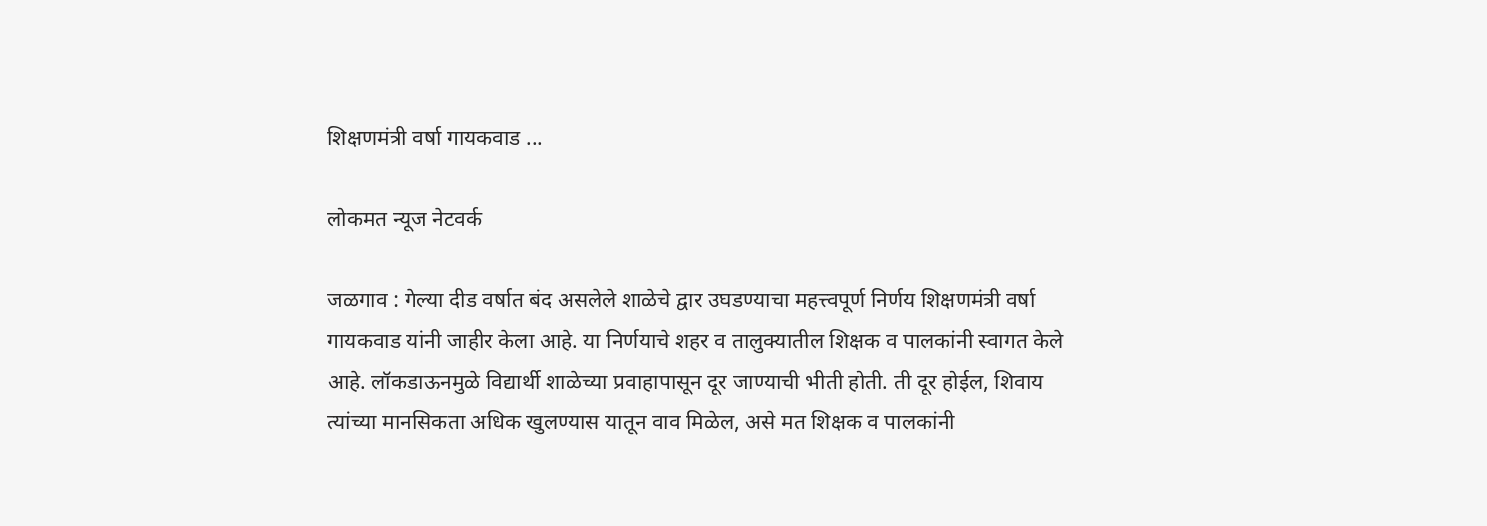शिक्षणमंत्री वर्षा गायकवाड ...

लोकमत न्यूज नेटवर्क

जळगाव : गेल्या दीड वर्षात बंद असलेले शाळेचे द्वार उघडण्याचा महत्त्वपूर्ण निर्णय शिक्षणमंत्री वर्षा गायकवाड यांनी जाहीर केला आहे. या निर्णयाचे शहर व तालुक्यातील शिक्षक व पालकांनी स्वागत केले आहे. लॉकडाऊनमुळे विद्यार्थी शाळेच्या प्रवाहापासून दूर जाण्याची भीती होती. ती दूर होईल, शिवाय त्यांच्या मानसिकता अधिक खुलण्यास यातून वाव मिळेल, असे मत शिक्षक व पालकांनी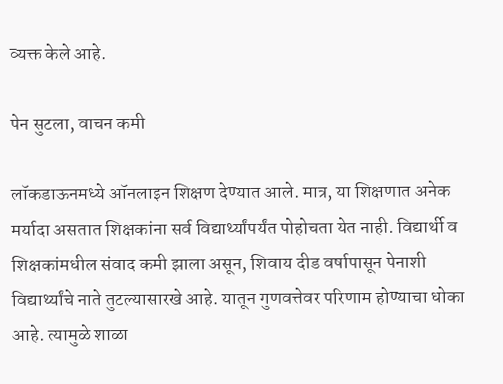व्यक्त केले आहे.

पेन सुटला, वाचन कमी

लॉकडाऊनमध्ये ऑनलाइन शिक्षण देण्यात आले. मात्र, या शिक्षणात अनेक मर्यादा असतात शिक्षकांना सर्व विद्यार्थ्यांपर्यंत पोहोचता येत नाही. विद्यार्थी व शिक्षकांमधील संवाद कमी झाला असून, शिवाय दीड वर्षापासून पेनाशी विद्यार्थ्यांचे नाते तुटल्यासारखे आहे. यातून गुणवत्तेवर परिणाम होण्याचा धोका आहे. त्यामुळे शाळा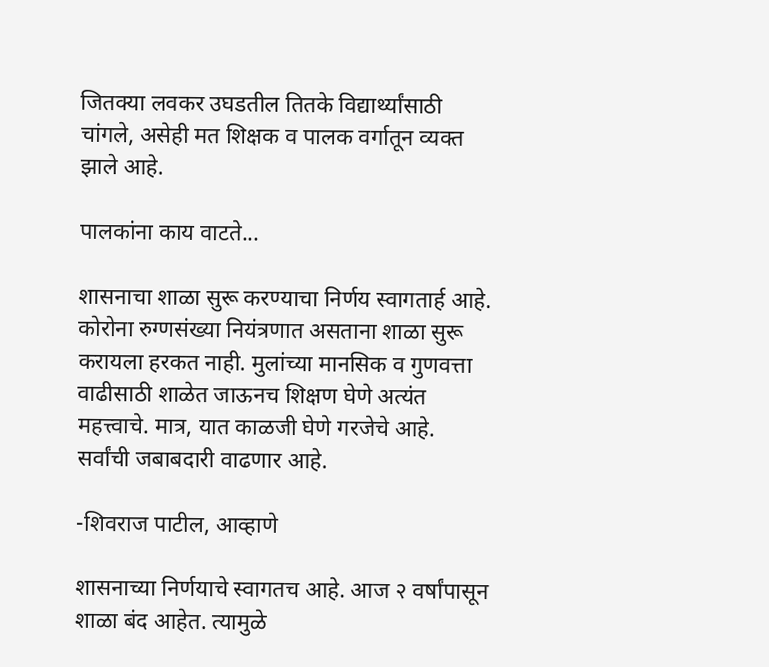जितक्या लवकर उघडतील तितके विद्यार्थ्यांसाठी चांगले, असेही मत शिक्षक व पालक वर्गातून व्यक्त झाले आहे.

पालकांना काय वाटते...

शासनाचा शाळा सुरू करण्याचा निर्णय स्वागतार्ह आहे. कोरोना रुग्णसंख्या नियंत्रणात असताना शाळा सुरू करायला हरकत नाही. मुलांच्या मानसिक व गुणवत्ता वाढीसाठी शाळेत जाऊनच शिक्षण घेणे अत्यंत महत्त्वाचे. मात्र, यात काळजी घेणे गरजेचे आहे. सर्वांची जबाबदारी वाढणार आहे.

-शिवराज पाटील, आव्हाणे

शासनाच्या निर्णयाचे स्वागतच आहे. आज २ वर्षांपासून शाळा बंद आहेत. त्यामुळे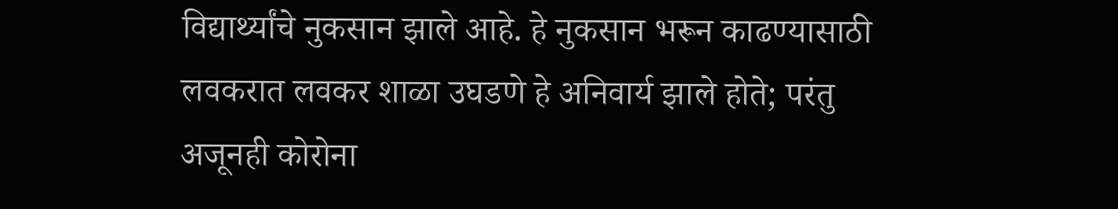विद्यार्थ्यांचे नुकसान झाले आहे. हे नुकसान भरून काढण्यासाठी लवकरात लवकर शाळा उघडणे हे अनिवार्य झाले होते; परंतु अजूनही कोरोना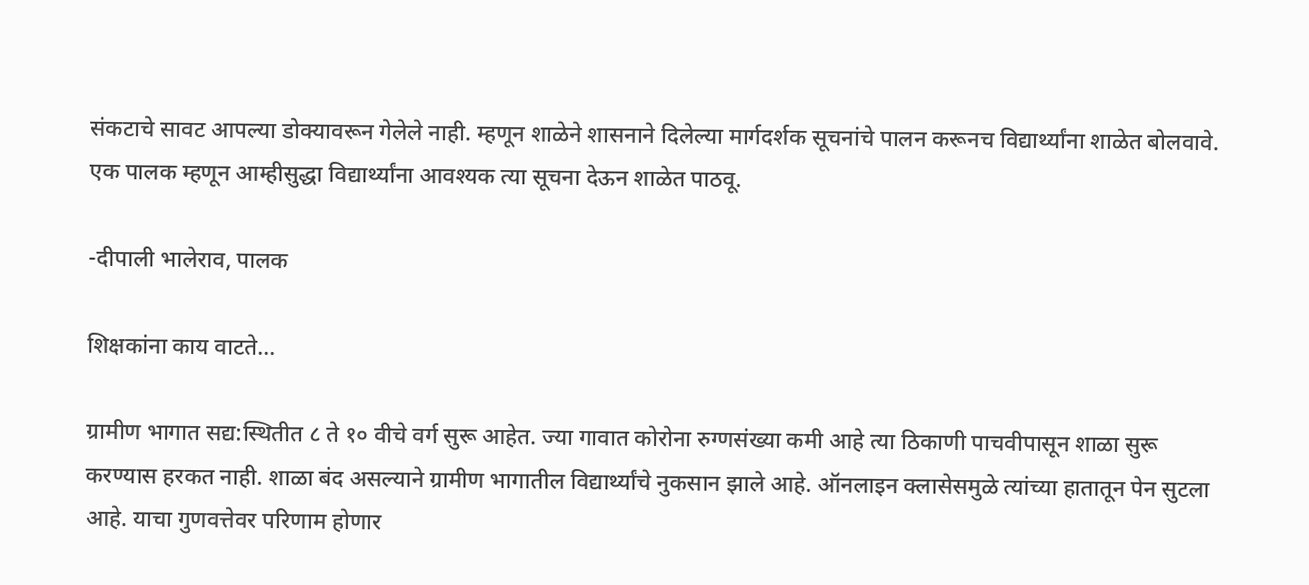संकटाचे सावट आपल्या डोक्यावरून गेलेले नाही. म्हणून शाळेने शासनाने दिलेल्या मार्गदर्शक सूचनांचे पालन करूनच विद्यार्थ्यांना शाळेत बोलवावे. एक पालक म्हणून आम्हीसुद्धा विद्यार्थ्यांना आवश्यक त्या सूचना देऊन शाळेत पाठवू.

-दीपाली भालेराव, पालक

शिक्षकांना काय वाटते...

ग्रामीण भागात सद्य:स्थितीत ८ ते १० वीचे वर्ग सुरू आहेत. ज्या गावात कोरोना रुग्णसंख्या कमी आहे त्या ठिकाणी पाचवीपासून शाळा सुरू करण्यास हरकत नाही. शाळा बंद असल्याने ग्रामीण भागातील विद्यार्थ्यांचे नुकसान झाले आहे. ऑनलाइन क्लासेसमुळे त्यांच्या हातातून पेन सुटला आहे. याचा गुणवत्तेवर परिणाम होणार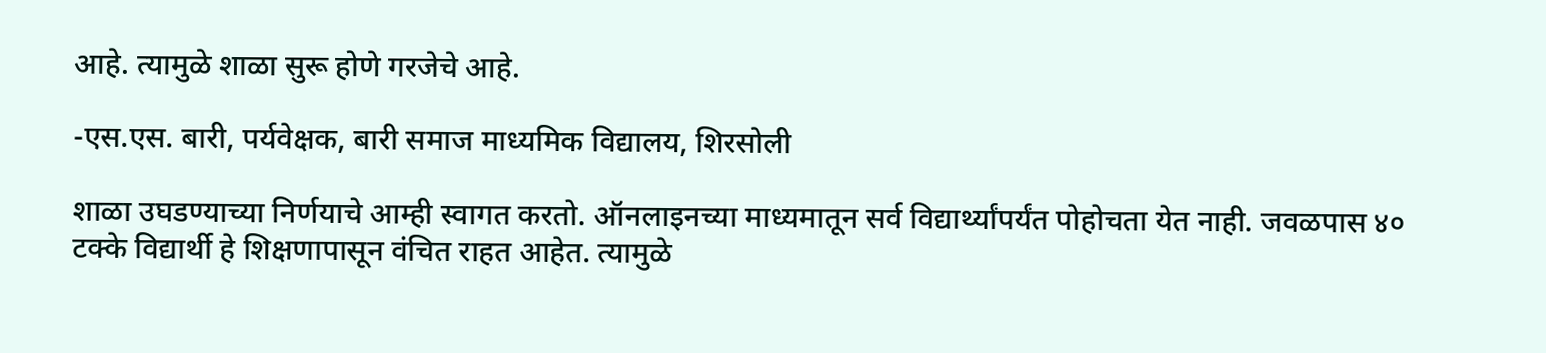आहे. त्यामुळे शाळा सुरू होणे गरजेचे आहे.

-एस.एस. बारी, पर्यवेक्षक, बारी समाज माध्यमिक विद्यालय, शिरसोली

शाळा उघडण्याच्या निर्णयाचे आम्ही स्वागत करतो. ऑनलाइनच्या माध्यमातून सर्व विद्यार्थ्यांपर्यंत पोहोचता येत नाही. जवळपास ४० टक्के विद्यार्थी हे शिक्षणापासून वंचित राहत आहेत. त्यामुळे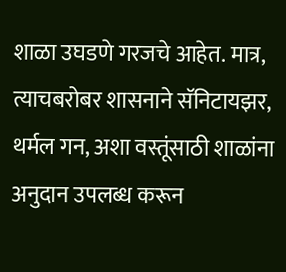शाळा उघडणे गरजचे आहेत. मात्र, त्याचबरोबर शासनाने सॅनिटायझर, थर्मल गन, अशा वस्तूंसाठी शाळांना अनुदान उपलब्ध करून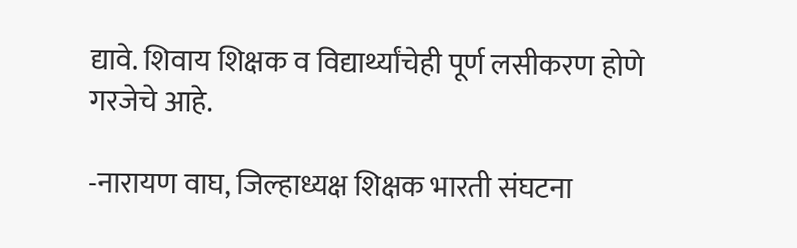द्यावे. शिवाय शिक्षक व विद्यार्थ्यांचेही पूर्ण लसीकरण होणे गरजेचे आहे.

-नारायण वाघ, जिल्हाध्यक्ष शिक्षक भारती संघटना